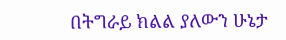በትግራይ ክልል ያለውን ሁኔታ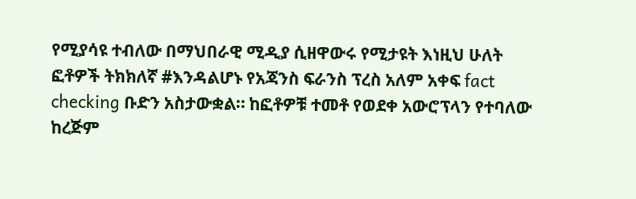የሚያሳዩ ተብለው በማህበራዊ ሚዲያ ሲዘዋውሩ የሚታዩት እነዚህ ሁለት ፎቶዎች ትክክለኛ #እንዳልሆኑ የአጃንስ ፍራንስ ፕረስ አለም አቀፍ fact checking ቡድን አስታውቋል። ከፎቶዎቹ ተመቶ የወደቀ አውሮፕላን የተባለው ከረጅም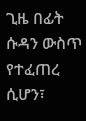ጊዜ በፊት ሱዳን ውስጥ የተፈጠረ ሲሆን፣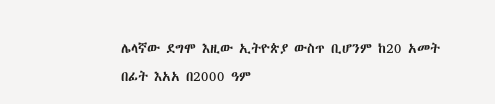ሌላኛው ደግሞ እዚው ኢትዮጵያ ውስጥ ቢሆንም ከ20 አመት በፊት እአአ በ2000 ዓም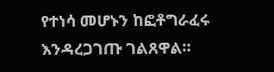የተነሳ መሆኑን ከፎቶግራፈሩ እንዳረጋገጡ ገልጸዋል።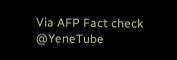Via AFP Fact check
@YeneTube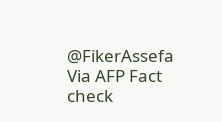@FikerAssefa
Via AFP Fact check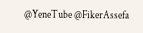@YeneTube @FikerAssefa